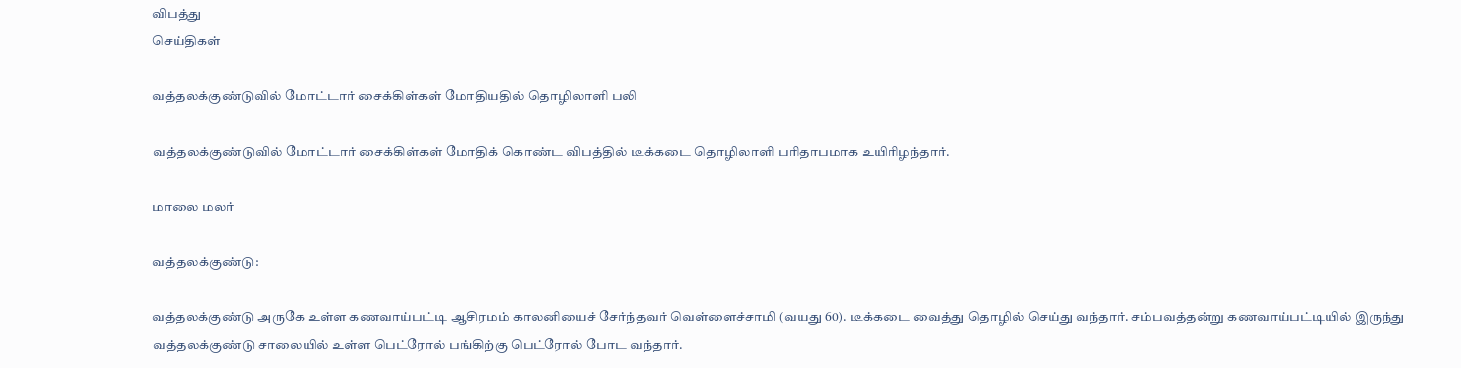விபத்து
செய்திகள்

வத்தலக்குண்டுவில் மோட்டார் சைக்கிள்கள் மோதியதில் தொழிலாளி பலி

வத்தலக்குண்டுவில் மோட்டார் சைக்கிள்கள் மோதிக் கொண்ட விபத்தில் டீக்கடை தொழிலாளி பரிதாபமாக உயிரிழந்தார்.

மாலை மலர்

வத்தலக்குண்டு:

வத்தலக்குண்டு அருகே உள்ள கணவாய்பட்டி ஆசிரமம் காலனியைச் சேர்ந்தவர் வெள்ளைச்சாமி (வயது 60). டீக்கடை வைத்து தொழில் செய்து வந்தார். சம்பவத்தன்று கணவாய்பட்டியில் இருந்து வத்தலக்குண்டு சாலையில் உள்ள பெட்ரோல் பங்கிற்கு பெட்ரோல் போட வந்தார்.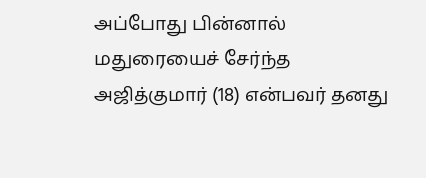அப்போது பின்னால் மதுரையைச் சேர்ந்த அஜித்குமார் (18) என்பவர் தனது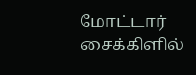மோட்டார் சைக்கிளில்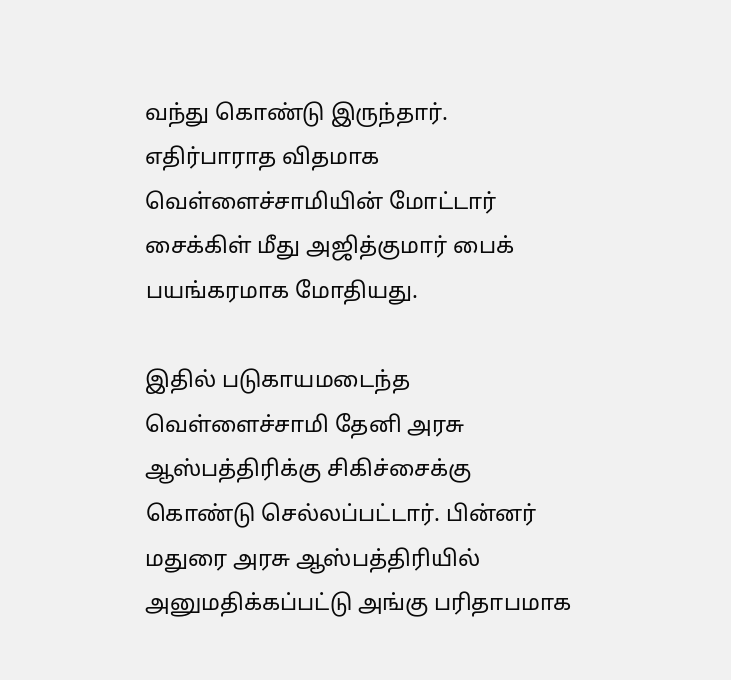வந்து கொண்டு இருந்தார். எதிர்பாராத விதமாக வெள்ளைச்சாமியின் மோட்டார் சைக்கிள் மீது அஜித்குமார் பைக் பயங்கரமாக மோதியது.

இதில் படுகாயமடைந்த வெள்ளைச்சாமி தேனி அரசு ஆஸ்பத்திரிக்கு சிகிச்சைக்கு கொண்டு செல்லப்பட்டார். பின்னர் மதுரை அரசு ஆஸ்பத்திரியில் அனுமதிக்கப்பட்டு அங்கு பரிதாபமாக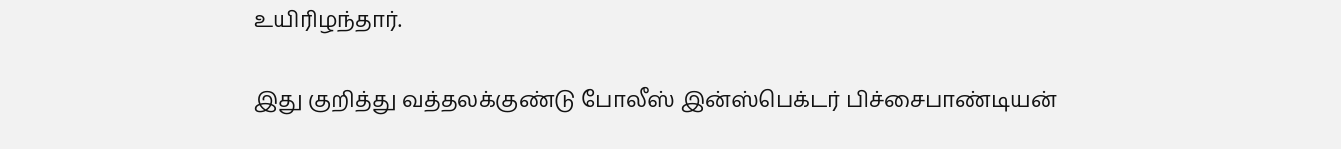உயிரிழந்தார்.

இது குறித்து வத்தலக்குண்டு போலீஸ் இன்ஸ்பெக்டர் பிச்சைபாண்டியன்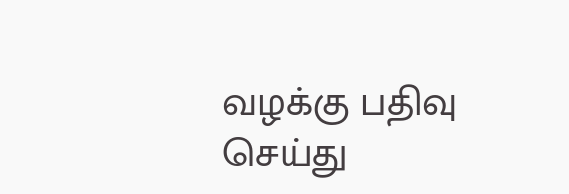வழக்கு பதிவு செய்து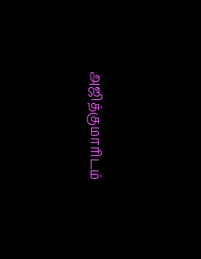அஜித்குமாரிடம்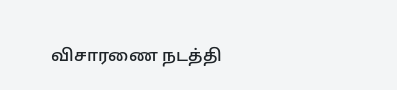விசாரணை நடத்தி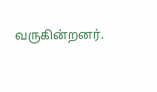வருகின்றனர்.